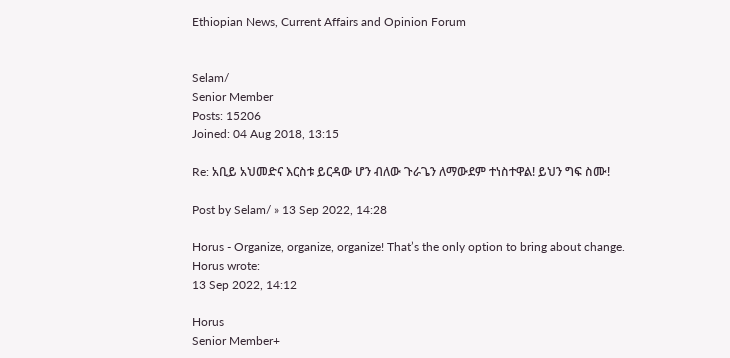Ethiopian News, Current Affairs and Opinion Forum


Selam/
Senior Member
Posts: 15206
Joined: 04 Aug 2018, 13:15

Re: አቢይ አህመድና እርስቱ ይርዳው ሆን ብለው ጉራጌን ለማውደም ተነስተዋል! ይህን ግፍ ስሙ!

Post by Selam/ » 13 Sep 2022, 14:28

Horus - Organize, organize, organize! That’s the only option to bring about change.
Horus wrote:
13 Sep 2022, 14:12

Horus
Senior Member+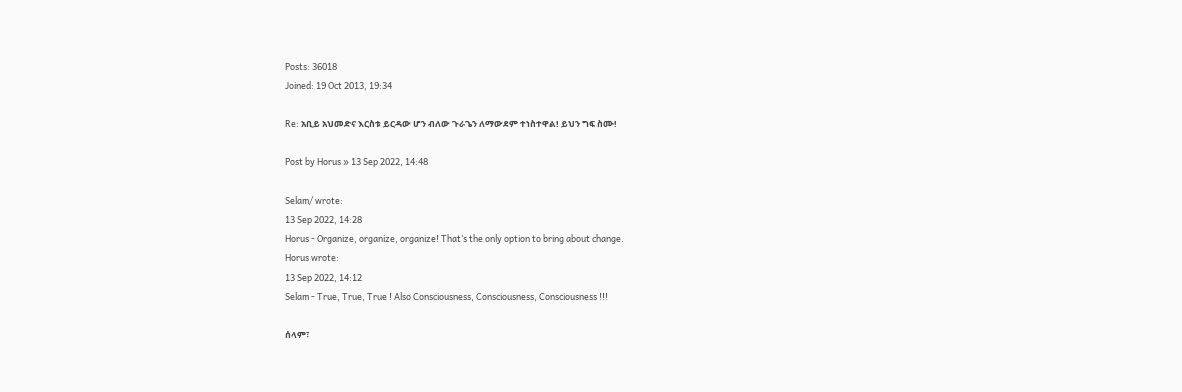Posts: 36018
Joined: 19 Oct 2013, 19:34

Re: አቢይ አህመድና እርስቱ ይርዳው ሆን ብለው ጉራጌን ለማውደም ተነስተዋል! ይህን ግፍ ስሙ!

Post by Horus » 13 Sep 2022, 14:48

Selam/ wrote:
13 Sep 2022, 14:28
Horus - Organize, organize, organize! That’s the only option to bring about change.
Horus wrote:
13 Sep 2022, 14:12
Selam - True, True, True ! Also Consciousness, Consciousness, Consciousness !!!

ሰላም፣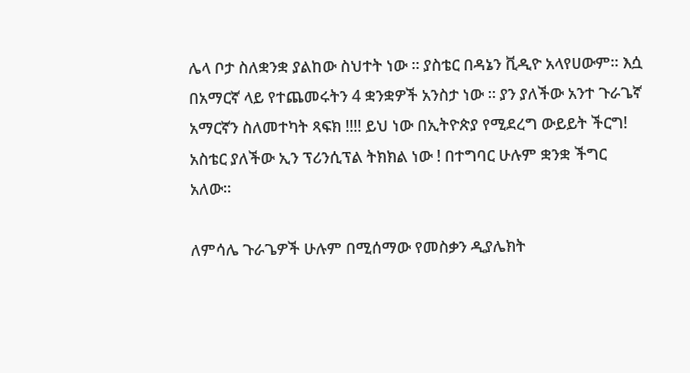ሌላ ቦታ ስለቋንቋ ያልከው ስህተት ነው ። ያስቴር በዳኔን ቪዲዮ አላየሀውም። እሷ በአማርኛ ላይ የተጨመሩትን 4 ቋንቋዎች አንስታ ነው ። ያን ያለችው አንተ ጉራጌኛ አማርኛን ስለመተካት ጻፍክ !!!! ይህ ነው በኢትዮጵያ የሚደረግ ውይይት ችርግ! አስቴር ያለችው ኢን ፕሪንሲፕል ትክክል ነው ! በተግባር ሁሉም ቋንቋ ችግር አለው።

ለምሳሌ ጉራጌዎች ሁሉም በሚሰማው የመስቃን ዲያሌክት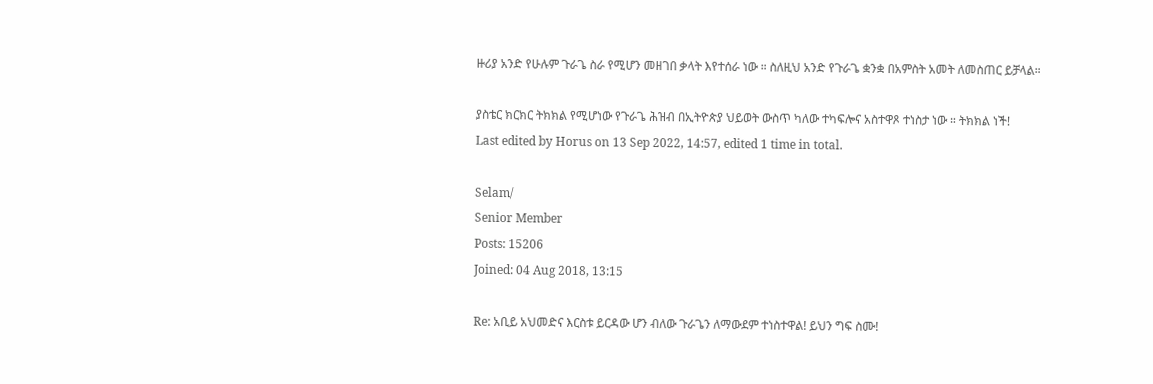ዙሪያ አንድ የሁሉም ጉራጌ ስራ የሚሆን መዘገበ ቃላት እየተሰራ ነው ። ስለዚህ አንድ የጉራጌ ቋንቋ በአምስት አመት ለመስጠር ይቻላል።

ያስቴር ክርክር ትክክል የሚሆነው የጉራጌ ሕዝብ በኢትዮጵያ ህይወት ውስጥ ካለው ተካፍሎና አስተዋጾ ተነስታ ነው ። ትክክል ነች!
Last edited by Horus on 13 Sep 2022, 14:57, edited 1 time in total.

Selam/
Senior Member
Posts: 15206
Joined: 04 Aug 2018, 13:15

Re: አቢይ አህመድና እርስቱ ይርዳው ሆን ብለው ጉራጌን ለማውደም ተነስተዋል! ይህን ግፍ ስሙ!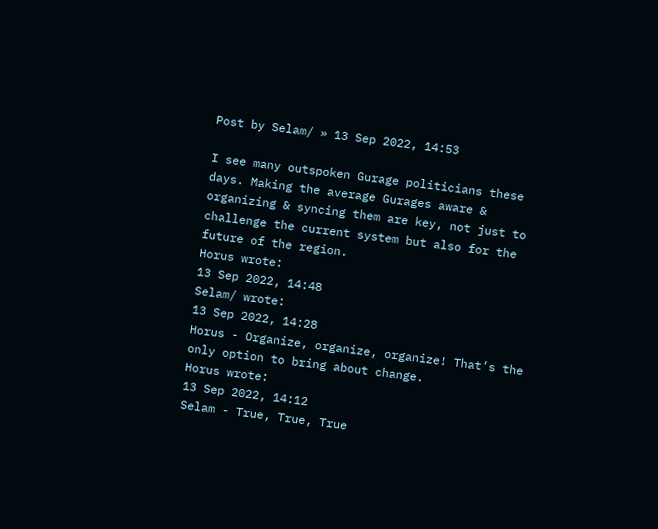Post by Selam/ » 13 Sep 2022, 14:53

I see many outspoken Gurage politicians these days. Making the average Gurages aware & organizing & syncing them are key, not just to challenge the current system but also for the future of the region.
Horus wrote:
13 Sep 2022, 14:48
Selam/ wrote:
13 Sep 2022, 14:28
Horus - Organize, organize, organize! That’s the only option to bring about change.
Horus wrote:
13 Sep 2022, 14:12
Selam - True, True, True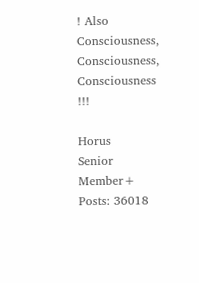! Also Consciousness, Consciousness, Consciousness !!!

Horus
Senior Member+
Posts: 36018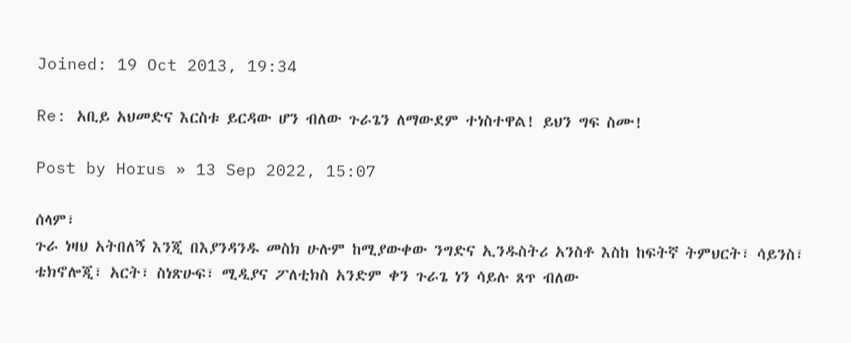Joined: 19 Oct 2013, 19:34

Re: አቢይ አህመድና እርስቱ ይርዳው ሆን ብለው ጉራጌን ለማውደም ተነስተዋል! ይህን ግፍ ስሙ!

Post by Horus » 13 Sep 2022, 15:07

ሰላም፣
ጉራ ነዛህ አትበለኝ እንጂ በእያንዳንዱ መስክ ሁሉም ከሚያውቀው ንግድና ኢንዱስትሪ አንስቶ እስከ ከፍትኛ ትምህርት፣ ሳይንስ፣ ቴክኖሎጂ፣ አርት፣ ስነጽሁፍ፣ ሚዲያና ፖለቲክስ አንድም ቀን ጉራጌ ነን ሳይሉ ጸጥ ብለው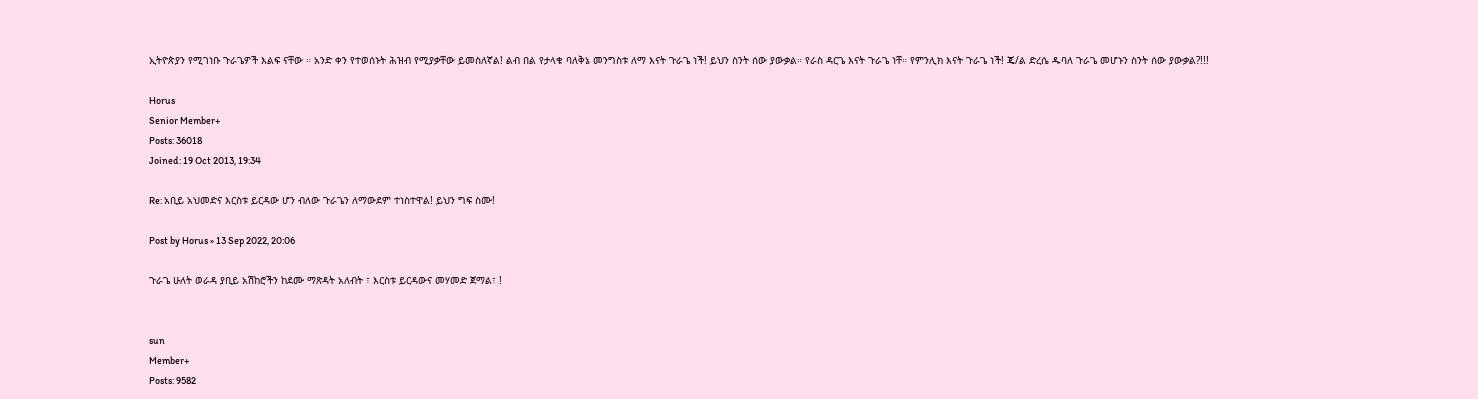ኢትዮጵያን የሚገነቡ ጉራጌዎች እልፍ ናቸው ። አንድ ቀን የተወሰኑት ሕዝብ የሚያቃቸው ይመስለኛል! ልብ በል የታላቁ ባለቅኔ መንግስቱ ለማ እናት ጉራጌ ነች! ይህን ስንት ሰው ያውቃል። የራስ ዳርጌ እናት ጉራጌ ነቸ። የምንሊክ እናት ጉራጌ ነች! ጄ/ል ድረሴ ዱባለ ጉራጌ መሆኑን ስንት ሰው ያውቃል?!!!

Horus
Senior Member+
Posts: 36018
Joined: 19 Oct 2013, 19:34

Re: አቢይ አህመድና እርስቱ ይርዳው ሆን ብለው ጉራጌን ለማውደም ተነስተዋል! ይህን ግፍ ስሙ!

Post by Horus » 13 Sep 2022, 20:06

ጉራጌ ሁለት ወራዳ ያቢይ አሽከሮችን ከደሙ ማጽዳት አለብት ፣ እርስቱ ይርዳውና መሃመድ ጀማል፣ !


sun
Member+
Posts: 9582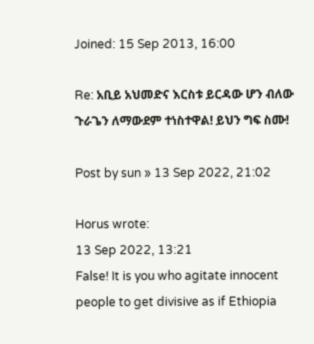Joined: 15 Sep 2013, 16:00

Re: አቢይ አህመድና እርስቱ ይርዳው ሆን ብለው ጉራጌን ለማውደም ተነስተዋል! ይህን ግፍ ስሙ!

Post by sun » 13 Sep 2022, 21:02

Horus wrote:
13 Sep 2022, 13:21
False! It is you who agitate innocent people to get divisive as if Ethiopia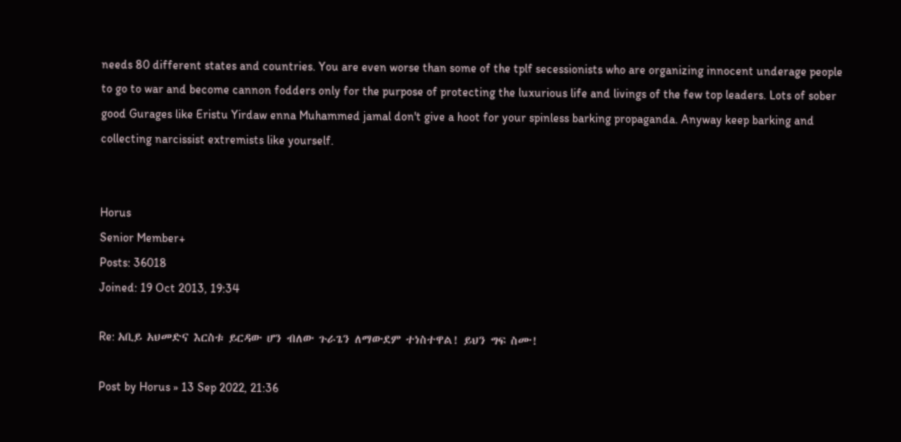needs 80 different states and countries. You are even worse than some of the tplf secessionists who are organizing innocent underage people to go to war and become cannon fodders only for the purpose of protecting the luxurious life and livings of the few top leaders. Lots of sober good Gurages like Eristu Yirdaw enna Muhammed jamal don't give a hoot for your spinless barking propaganda. Anyway keep barking and collecting narcissist extremists like yourself.


Horus
Senior Member+
Posts: 36018
Joined: 19 Oct 2013, 19:34

Re: አቢይ አህመድና እርስቱ ይርዳው ሆን ብለው ጉራጌን ለማውደም ተነስተዋል! ይህን ግፍ ስሙ!

Post by Horus » 13 Sep 2022, 21:36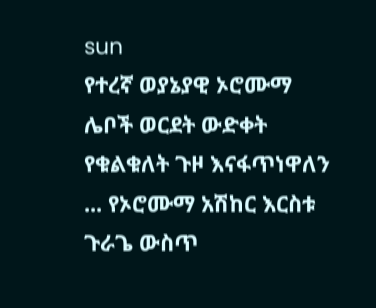sun
የተረኛ ወያኔያዊ ኦሮሙማ ሌቦች ወርደት ውድቀት የቁልቁለት ጉዞ እናፋጥነዋለን ... የኦሮሙማ አሽከር እርስቱ ጉራጌ ውስጥ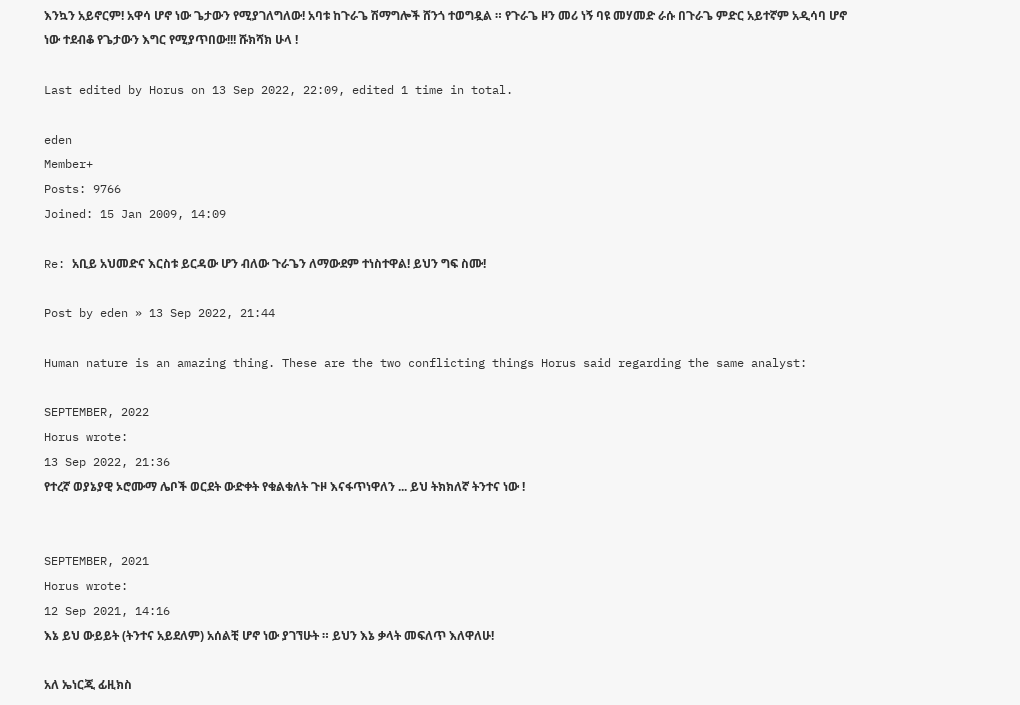እንኳን አይኖርም! አዋሳ ሆኖ ነው ጌታውን የሚያገለግለው! አባቱ ከጉራጌ ሽማግሎች ሸንጎ ተወግዷል ። የጉራጌ ዞን መሪ ነኝ ባዩ መሃመድ ራሱ በጉራጌ ምድር አይተኛም አዲሳባ ሆኖ ነው ተደብቆ የጌታውን እግር የሚያጥበው!!! ሹክሻክ ሁላ !

Last edited by Horus on 13 Sep 2022, 22:09, edited 1 time in total.

eden
Member+
Posts: 9766
Joined: 15 Jan 2009, 14:09

Re: አቢይ አህመድና እርስቱ ይርዳው ሆን ብለው ጉራጌን ለማውደም ተነስተዋል! ይህን ግፍ ስሙ!

Post by eden » 13 Sep 2022, 21:44

Human nature is an amazing thing. These are the two conflicting things Horus said regarding the same analyst:

SEPTEMBER, 2022
Horus wrote:
13 Sep 2022, 21:36
የተረኛ ወያኔያዊ ኦሮሙማ ሌቦች ወርደት ውድቀት የቁልቁለት ጉዞ እናፋጥነዋለን ... ይህ ትክክለኛ ትንተና ነው !


SEPTEMBER, 2021
Horus wrote:
12 Sep 2021, 14:16
እኔ ይህ ውይይት (ትንተና አይደለም) አሰልቺ ሆኖ ነው ያገኘሁት ። ይህን እኔ ቃላት መፍለጥ እለዋለሁ!

አለ ኤነርጂ ፊዚክስ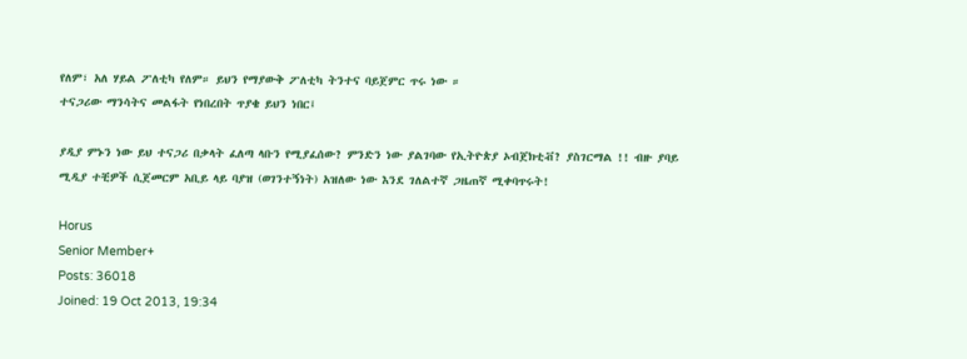የለም፣ አለ ሃይል ፖለቲካ የለም። ይህን የማያውቅ ፖለቲካ ትንተና ባይጀምር ጥሩ ነው ።
ተናጋሪው ማንሳትና መልፋት የነበረበት ጥያቄ ይህን ነበር፤

ያዲያ ምኑን ነው ይህ ተናጋሪ በቃላት ፈለጣ ላቡን የሚያፈሰው? ምንድን ነው ያልገባው የኢትዮጵያ ኦብጀክቲቭ? ያስገርማል !! ብዙ ያባይ ሚዲያ ተቺዎች ሲጀመርም አቢይ ላይ ባያዝ (ወገንተኝነት) አዝለው ነው እንደ ገለልተኛ ጋዜጠኛ ሚቀባጥሩት!

Horus
Senior Member+
Posts: 36018
Joined: 19 Oct 2013, 19:34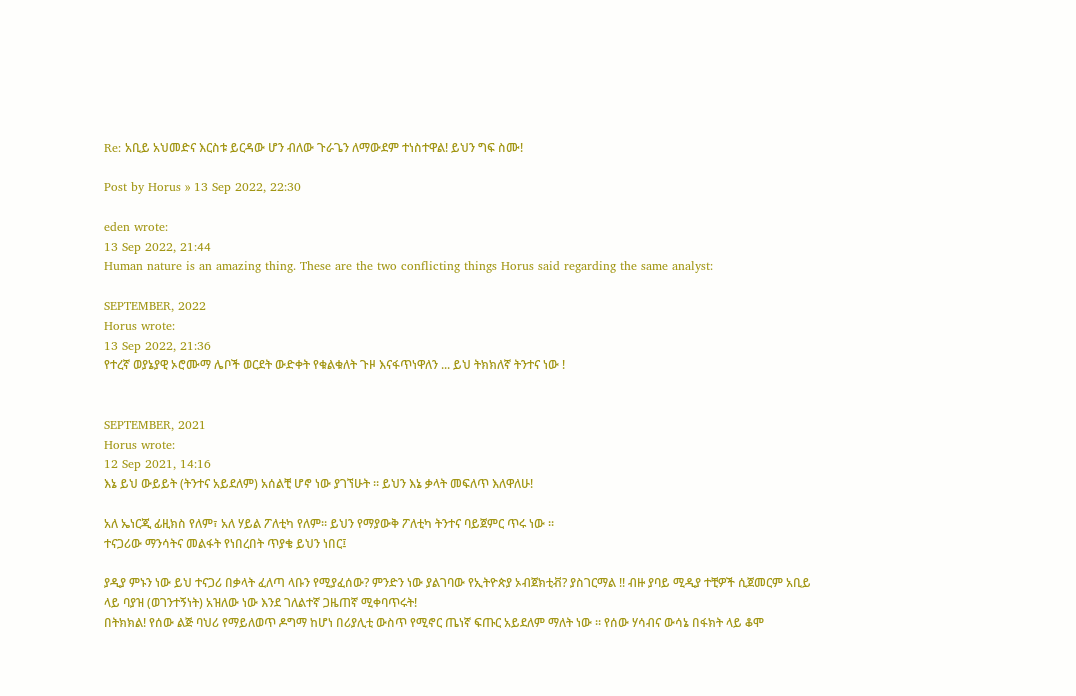Re: አቢይ አህመድና እርስቱ ይርዳው ሆን ብለው ጉራጌን ለማውደም ተነስተዋል! ይህን ግፍ ስሙ!

Post by Horus » 13 Sep 2022, 22:30

eden wrote:
13 Sep 2022, 21:44
Human nature is an amazing thing. These are the two conflicting things Horus said regarding the same analyst:

SEPTEMBER, 2022
Horus wrote:
13 Sep 2022, 21:36
የተረኛ ወያኔያዊ ኦሮሙማ ሌቦች ወርደት ውድቀት የቁልቁለት ጉዞ እናፋጥነዋለን ... ይህ ትክክለኛ ትንተና ነው !


SEPTEMBER, 2021
Horus wrote:
12 Sep 2021, 14:16
እኔ ይህ ውይይት (ትንተና አይደለም) አሰልቺ ሆኖ ነው ያገኘሁት ። ይህን እኔ ቃላት መፍለጥ እለዋለሁ!

አለ ኤነርጂ ፊዚክስ የለም፣ አለ ሃይል ፖለቲካ የለም። ይህን የማያውቅ ፖለቲካ ትንተና ባይጀምር ጥሩ ነው ።
ተናጋሪው ማንሳትና መልፋት የነበረበት ጥያቄ ይህን ነበር፤

ያዲያ ምኑን ነው ይህ ተናጋሪ በቃላት ፈለጣ ላቡን የሚያፈሰው? ምንድን ነው ያልገባው የኢትዮጵያ ኦብጀክቲቭ? ያስገርማል !! ብዙ ያባይ ሚዲያ ተቺዎች ሲጀመርም አቢይ ላይ ባያዝ (ወገንተኝነት) አዝለው ነው እንደ ገለልተኛ ጋዜጠኛ ሚቀባጥሩት!
በትክክል! የሰው ልጅ ባህሪ የማይለወጥ ዶግማ ከሆነ በሪያሊቲ ውስጥ የሚኖር ጤነኛ ፍጡር አይደለም ማለት ነው ። የሰው ሃሳብና ውሳኔ በፋክት ላይ ቆሞ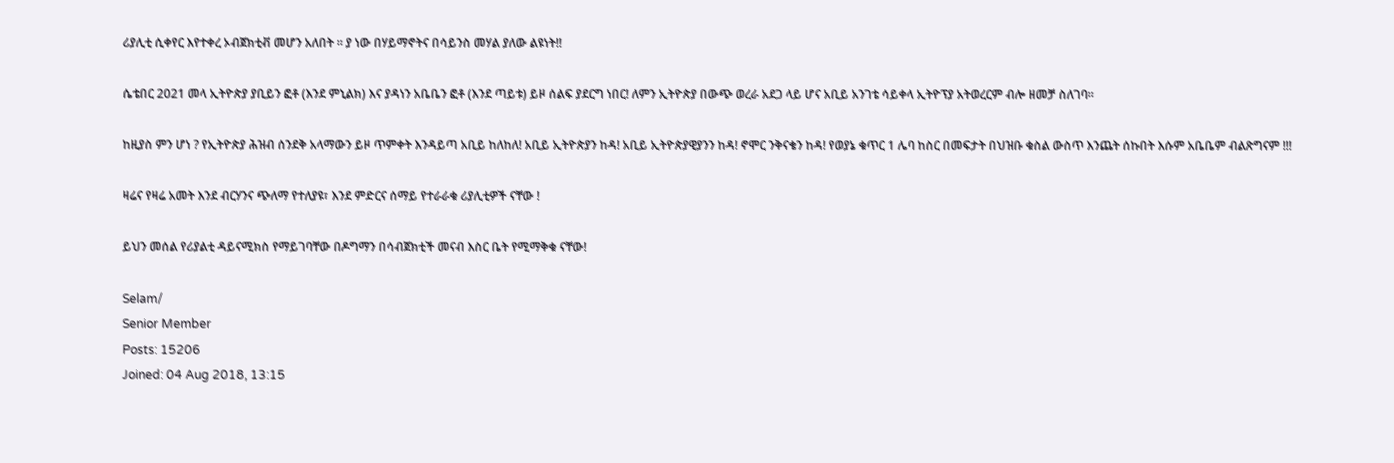ሪያሊቲ ሲቀየር እየተቀረ ኦብጀክቲቭ መሆን አለበት ። ያ ነው በሃይማኖትና በሳይንስ መሃል ያለው ልዩነት!!

ሴቴበር 2021 መላ ኢትዮጵያ ያቢይን ፎቶ (እንደ ምኒልክ) እና ያዳነን አቤቤን ፎቶ (እንደ ጣይቱ) ይዞ ሰልፍ ያደርግ ነበር! ለምን ኢትዮጵያ በውጭ ወረራ አደጋ ላይ ሆና አቢይ አንገቴ ሳይቀላ ኢትዮፕያ አትወረርም ብሎ ዘመቻ ስለገባ።

ከዚያስ ምን ሆነ ? የኢትዮጵያ ሕዝብ ሰንደቅ አላማውን ይዞ ጥምቀት እንዳይጣ አቢይ ከለከለ! አቢይ ኢትዮጵያን ከዳ! አቢይ ኢትዮጵያዊያንን ከዳ! ኖሞር ንቅናቄን ከዳ! የወያኔ ቁጥር 1 ሌባ ከስር በመፍታት በህዝቡ ቁስል ውስጥ እንጨት ሰኩበት እሱም አቤቤም ብልጽግናም !!!

ዛሬና የዛሬ አመት እንደ ብርሃንና ጭለማ የተለያዩ፣ እንደ ምድርና ሰማይ የተራራቁ ሪያሊቲዎች ናቸው !

ይህን መሰል የሪያልቲ ዳይናሚክስ የማይገባቸው በዶግማን በሳብጀክቲች መናብ እስር ቤት የሚማቅቁ ናቸው!

Selam/
Senior Member
Posts: 15206
Joined: 04 Aug 2018, 13:15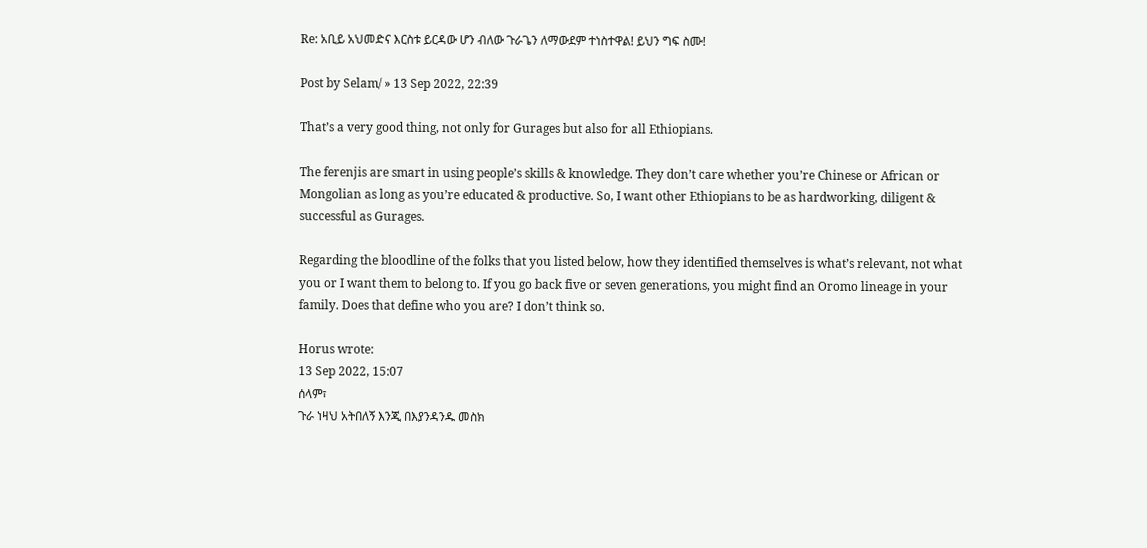Re: አቢይ አህመድና እርስቱ ይርዳው ሆን ብለው ጉራጌን ለማውደም ተነስተዋል! ይህን ግፍ ስሙ!

Post by Selam/ » 13 Sep 2022, 22:39

That’s a very good thing, not only for Gurages but also for all Ethiopians.

The ferenjis are smart in using people’s skills & knowledge. They don’t care whether you’re Chinese or African or Mongolian as long as you’re educated & productive. So, I want other Ethiopians to be as hardworking, diligent & successful as Gurages.

Regarding the bloodline of the folks that you listed below, how they identified themselves is what’s relevant, not what you or I want them to belong to. If you go back five or seven generations, you might find an Oromo lineage in your family. Does that define who you are? I don’t think so.

Horus wrote:
13 Sep 2022, 15:07
ሰላም፣
ጉራ ነዛህ አትበለኝ እንጂ በእያንዳንዱ መስክ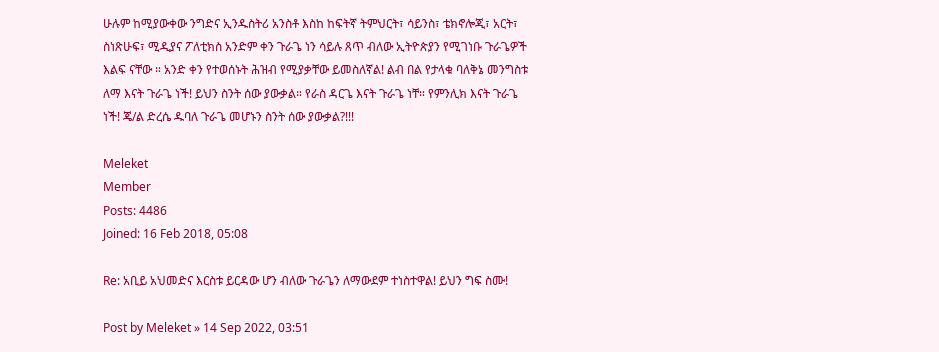ሁሉም ከሚያውቀው ንግድና ኢንዱስትሪ አንስቶ እስከ ከፍትኛ ትምህርት፣ ሳይንስ፣ ቴክኖሎጂ፣ አርት፣ ስነጽሁፍ፣ ሚዲያና ፖለቲክስ አንድም ቀን ጉራጌ ነን ሳይሉ ጸጥ ብለው ኢትዮጵያን የሚገነቡ ጉራጌዎች እልፍ ናቸው ። አንድ ቀን የተወሰኑት ሕዝብ የሚያቃቸው ይመስለኛል! ልብ በል የታላቁ ባለቅኔ መንግስቱ ለማ እናት ጉራጌ ነች! ይህን ስንት ሰው ያውቃል። የራስ ዳርጌ እናት ጉራጌ ነቸ። የምንሊክ እናት ጉራጌ ነች! ጄ/ል ድረሴ ዱባለ ጉራጌ መሆኑን ስንት ሰው ያውቃል?!!!

Meleket
Member
Posts: 4486
Joined: 16 Feb 2018, 05:08

Re: አቢይ አህመድና እርስቱ ይርዳው ሆን ብለው ጉራጌን ለማውደም ተነስተዋል! ይህን ግፍ ስሙ!

Post by Meleket » 14 Sep 2022, 03:51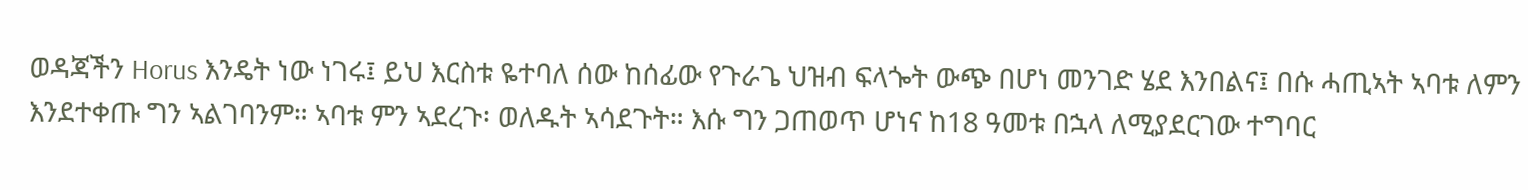ወዳጃችን Horus እንዴት ነው ነገሩ፤ ይህ እርስቱ ዬተባለ ሰው ከሰፊው የጉራጌ ህዝብ ፍላጐት ውጭ በሆነ መንገድ ሄደ እንበልና፤ በሱ ሓጢኣት ኣባቱ ለምን እንደተቀጡ ግን ኣልገባንም። ኣባቱ ምን ኣደረጉ፡ ወለዱት ኣሳደጉት። እሱ ግን ጋጠወጥ ሆነና ከ18 ዓመቱ በኋላ ለሚያደርገው ተግባር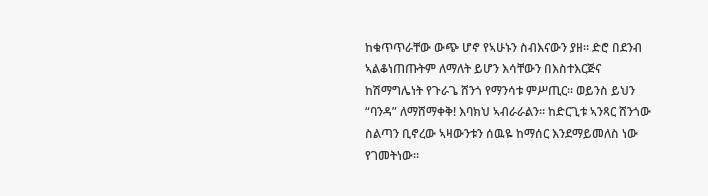ከቁጥጥራቸው ውጭ ሆኖ የኣሁኑን ስብእናውን ያዘ። ድሮ በደንብ ኣልቆነጠጡትም ለማለት ይሆን እሳቸውን በእስተእርጅና ከሽማግሌነት የጉራጌ ሸንጎ የማንሳቱ ምሥጢር። ወይንስ ይህን “ባንዳ” ለማሸማቀቅ! እባክህ ኣብራራልን። ከድርጊቱ ኣንጻር ሸንጎው ስልጣን ቢኖረው ኣዛውንቱን ሰዉዬ ከማሰር እንደማይመለስ ነው የገመትነው።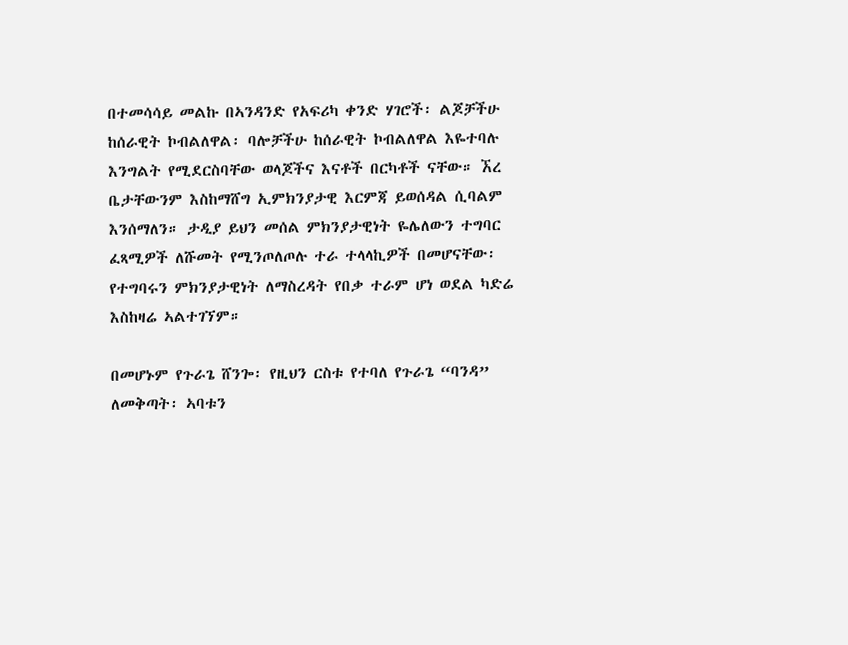በተመሳሳይ መልኩ በኣንዳንድ የአፍሪካ ቀንድ ሃገሮች፡ ልጆቻችሁ ከሰራዊት ኮብልለዋል፡ ባሎቻችሁ ከሰራዊት ኮብልለዋል እዬተባሉ እንግልት የሚደርስባቸው ወላጆችና እናቶች በርካቶች ናቸው። ኧረ ቤታቸውንም እስከማሸግ ኢምክንያታዊ እርምጃ ይወሰዳል ሲባልም እንሰማለን። ታዲያ ይህን መሰል ምክንያታዊነት ዬሌለውን ተግባር ፈጻሚዎች ለሹመት የሚንጦለጦሉ ተራ ተላላኪዎች በመሆናቸው፡ የተግባሩን ምክንያታዊነት ለማስረዳት የበቃ ተራም ሆነ ወደል ካድሬ እስከዛሬ ኣልተገኘም።

በመሆኑም የጉራጌ ሸንጐ፡ የዚህን ርስቱ የተባለ የጉራጌ “ባንዳ” ለመቅጣት፡ ኣባቱን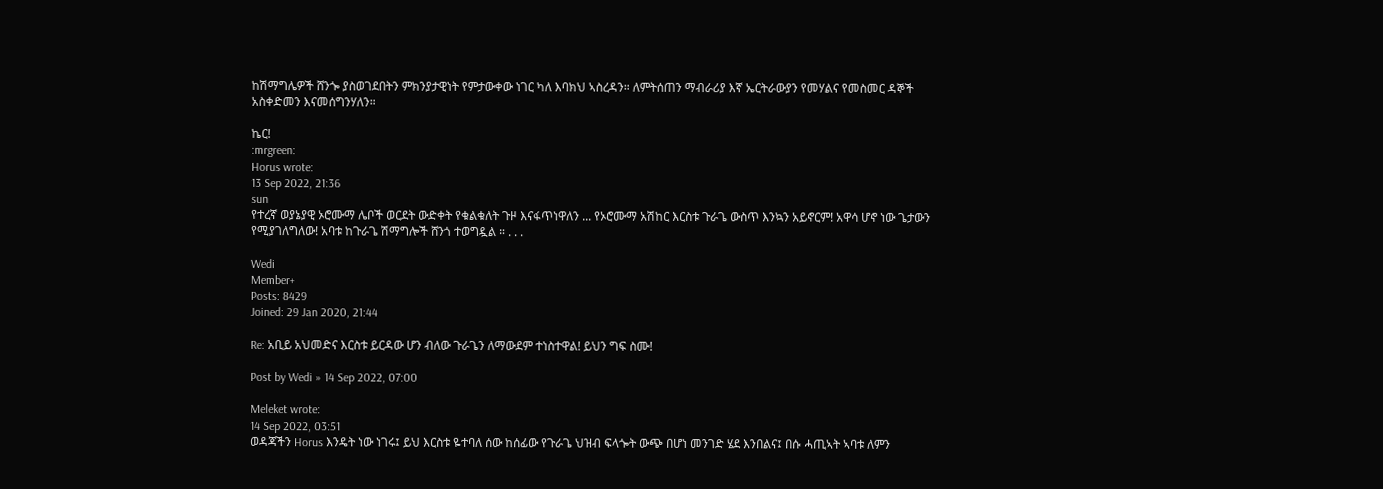ከሽማግሌዎች ሸንጐ ያስወገደበትን ምክንያታዊነት የምታውቀው ነገር ካለ እባክህ ኣስረዳን። ለምትሰጠን ማብራሪያ እኛ ኤርትራውያን የመሃልና የመስመር ዳኞች አስቀድመን እናመሰግንሃለን።

ኬር!
:mrgreen:
Horus wrote:
13 Sep 2022, 21:36
sun
የተረኛ ወያኔያዊ ኦሮሙማ ሌቦች ወርደት ውድቀት የቁልቁለት ጉዞ እናፋጥነዋለን ... የኦሮሙማ አሽከር እርስቱ ጉራጌ ውስጥ እንኳን አይኖርም! አዋሳ ሆኖ ነው ጌታውን የሚያገለግለው! አባቱ ከጉራጌ ሽማግሎች ሸንጎ ተወግዷል ። . . .

Wedi
Member+
Posts: 8429
Joined: 29 Jan 2020, 21:44

Re: አቢይ አህመድና እርስቱ ይርዳው ሆን ብለው ጉራጌን ለማውደም ተነስተዋል! ይህን ግፍ ስሙ!

Post by Wedi » 14 Sep 2022, 07:00

Meleket wrote:
14 Sep 2022, 03:51
ወዳጃችን Horus እንዴት ነው ነገሩ፤ ይህ እርስቱ ዬተባለ ሰው ከሰፊው የጉራጌ ህዝብ ፍላጐት ውጭ በሆነ መንገድ ሄደ እንበልና፤ በሱ ሓጢኣት ኣባቱ ለምን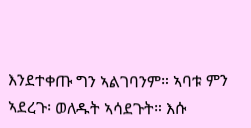እንደተቀጡ ግን ኣልገባንም። ኣባቱ ምን ኣደረጉ፡ ወለዱት ኣሳደጉት። እሱ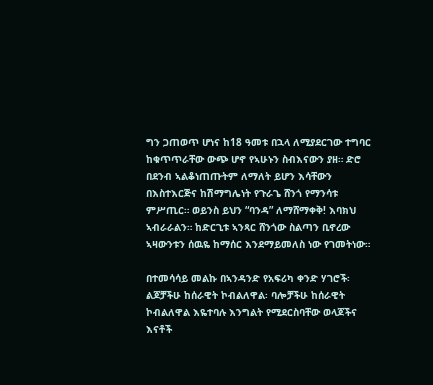ግን ጋጠወጥ ሆነና ከ18 ዓመቱ በኋላ ለሚያደርገው ተግባር ከቁጥጥራቸው ውጭ ሆኖ የኣሁኑን ስብእናውን ያዘ። ድሮ በደንብ ኣልቆነጠጡትም ለማለት ይሆን እሳቸውን በእስተእርጅና ከሽማግሌነት የጉራጌ ሸንጎ የማንሳቱ ምሥጢር። ወይንስ ይህን “ባንዳ” ለማሸማቀቅ! እባክህ ኣብራራልን። ከድርጊቱ ኣንጻር ሸንጎው ስልጣን ቢኖረው ኣዛውንቱን ሰዉዬ ከማሰር እንደማይመለስ ነው የገመትነው።

በተመሳሳይ መልኩ በኣንዳንድ የአፍሪካ ቀንድ ሃገሮች፡ ልጆቻችሁ ከሰራዊት ኮብልለዋል፡ ባሎቻችሁ ከሰራዊት ኮብልለዋል እዬተባሉ እንግልት የሚደርስባቸው ወላጆችና እናቶች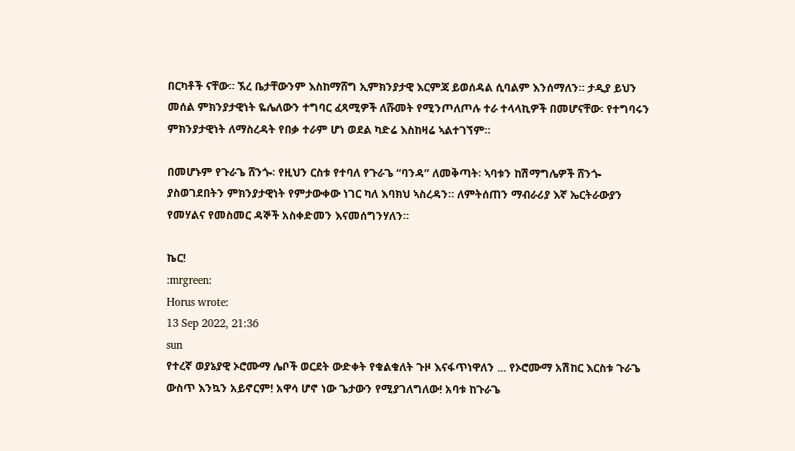በርካቶች ናቸው። ኧረ ቤታቸውንም እስከማሸግ ኢምክንያታዊ እርምጃ ይወሰዳል ሲባልም እንሰማለን። ታዲያ ይህን መሰል ምክንያታዊነት ዬሌለውን ተግባር ፈጻሚዎች ለሹመት የሚንጦለጦሉ ተራ ተላላኪዎች በመሆናቸው፡ የተግባሩን ምክንያታዊነት ለማስረዳት የበቃ ተራም ሆነ ወደል ካድሬ እስከዛሬ ኣልተገኘም።

በመሆኑም የጉራጌ ሸንጐ፡ የዚህን ርስቱ የተባለ የጉራጌ “ባንዳ” ለመቅጣት፡ ኣባቱን ከሽማግሌዎች ሸንጐ ያስወገደበትን ምክንያታዊነት የምታውቀው ነገር ካለ እባክህ ኣስረዳን። ለምትሰጠን ማብራሪያ እኛ ኤርትራውያን የመሃልና የመስመር ዳኞች አስቀድመን እናመሰግንሃለን።

ኬር!
:mrgreen:
Horus wrote:
13 Sep 2022, 21:36
sun
የተረኛ ወያኔያዊ ኦሮሙማ ሌቦች ወርደት ውድቀት የቁልቁለት ጉዞ እናፋጥነዋለን ... የኦሮሙማ አሽከር እርስቱ ጉራጌ ውስጥ እንኳን አይኖርም! አዋሳ ሆኖ ነው ጌታውን የሚያገለግለው! አባቱ ከጉራጌ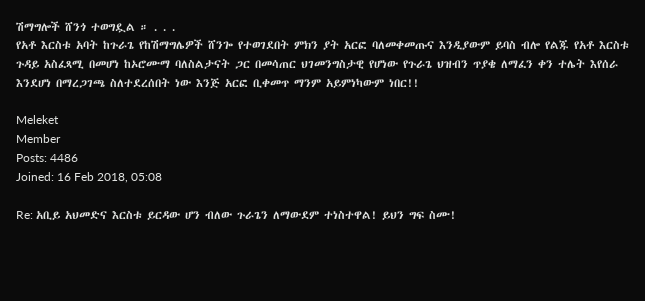ሽማግሎች ሸንጎ ተወግዷል ። . . .
የአቶ እርስቱ አባት ከጉራጌ የከሽማግሌዎች ሸንጐ የተወገደበት ምክን ያት አርፎ ባለመቀመጡና እንዲያውም ይባስ ብሎ የልጁ የአቶ እርስቱ ጉዳይ አስፈጻሚ በመሆነ ከኦሮሙማ ባለስልታናት ጋር በመሳጠር ህገመንግስታዊ የሆነው የጉራጌ ህዝብን ጥያቄ ለማፈን ቀን ተሌት እየሰራ እንደሆነ በማረጋገጫ ስለተደረሰበት ነው እንጅ አርፎ ቢቀመጥ ማንም አይምነካውም ነበር!!

Meleket
Member
Posts: 4486
Joined: 16 Feb 2018, 05:08

Re: አቢይ አህመድና እርስቱ ይርዳው ሆን ብለው ጉራጌን ለማውደም ተነስተዋል! ይህን ግፍ ስሙ!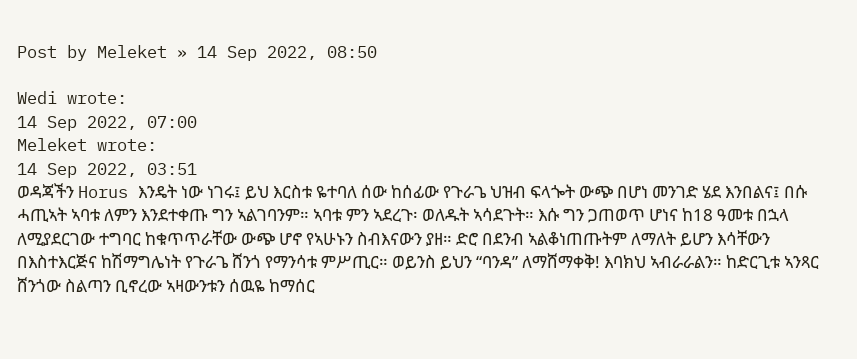Post by Meleket » 14 Sep 2022, 08:50

Wedi wrote:
14 Sep 2022, 07:00
Meleket wrote:
14 Sep 2022, 03:51
ወዳጃችን Horus እንዴት ነው ነገሩ፤ ይህ እርስቱ ዬተባለ ሰው ከሰፊው የጉራጌ ህዝብ ፍላጐት ውጭ በሆነ መንገድ ሄደ እንበልና፤ በሱ ሓጢኣት ኣባቱ ለምን እንደተቀጡ ግን ኣልገባንም። ኣባቱ ምን ኣደረጉ፡ ወለዱት ኣሳደጉት። እሱ ግን ጋጠወጥ ሆነና ከ18 ዓመቱ በኋላ ለሚያደርገው ተግባር ከቁጥጥራቸው ውጭ ሆኖ የኣሁኑን ስብእናውን ያዘ። ድሮ በደንብ ኣልቆነጠጡትም ለማለት ይሆን እሳቸውን በእስተእርጅና ከሽማግሌነት የጉራጌ ሸንጎ የማንሳቱ ምሥጢር። ወይንስ ይህን “ባንዳ” ለማሸማቀቅ! እባክህ ኣብራራልን። ከድርጊቱ ኣንጻር ሸንጎው ስልጣን ቢኖረው ኣዛውንቱን ሰዉዬ ከማሰር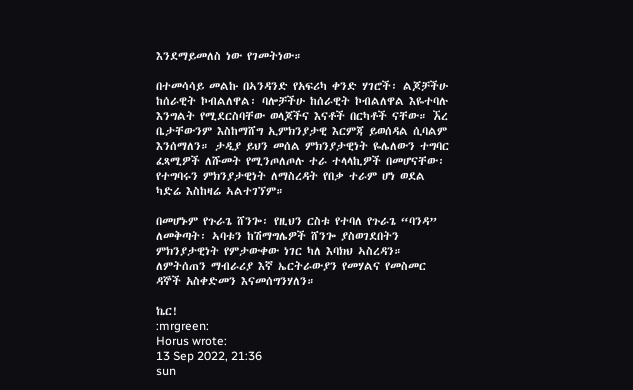እንደማይመለስ ነው የገመትነው።

በተመሳሳይ መልኩ በኣንዳንድ የአፍሪካ ቀንድ ሃገሮች፡ ልጆቻችሁ ከሰራዊት ኮብልለዋል፡ ባሎቻችሁ ከሰራዊት ኮብልለዋል እዬተባሉ እንግልት የሚደርስባቸው ወላጆችና እናቶች በርካቶች ናቸው። ኧረ ቤታቸውንም እስከማሸግ ኢምክንያታዊ እርምጃ ይወሰዳል ሲባልም እንሰማለን። ታዲያ ይህን መሰል ምክንያታዊነት ዬሌለውን ተግባር ፈጻሚዎች ለሹመት የሚንጦለጦሉ ተራ ተላላኪዎች በመሆናቸው፡ የተግባሩን ምክንያታዊነት ለማስረዳት የበቃ ተራም ሆነ ወደል ካድሬ እስከዛሬ ኣልተገኘም።

በመሆኑም የጉራጌ ሸንጐ፡ የዚህን ርስቱ የተባለ የጉራጌ “ባንዳ” ለመቅጣት፡ ኣባቱን ከሽማግሌዎች ሸንጐ ያስወገደበትን ምክንያታዊነት የምታውቀው ነገር ካለ እባክህ ኣስረዳን። ለምትሰጠን ማብራሪያ እኛ ኤርትራውያን የመሃልና የመስመር ዳኞች አስቀድመን እናመሰግንሃለን።

ኬር!
:mrgreen:
Horus wrote:
13 Sep 2022, 21:36
sun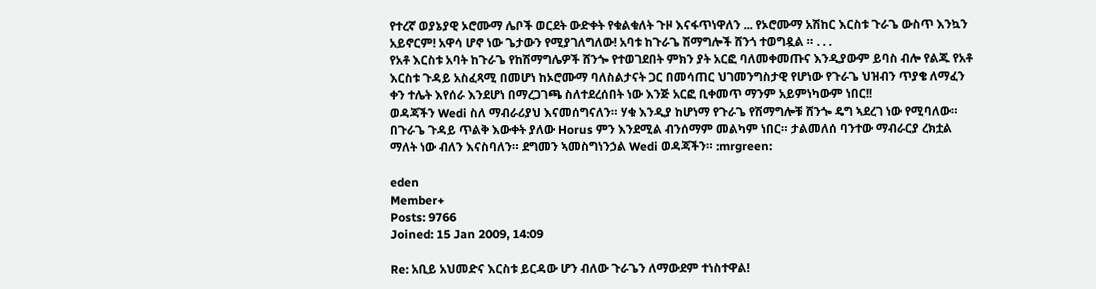የተረኛ ወያኔያዊ ኦሮሙማ ሌቦች ወርደት ውድቀት የቁልቁለት ጉዞ እናፋጥነዋለን ... የኦሮሙማ አሽከር እርስቱ ጉራጌ ውስጥ እንኳን አይኖርም! አዋሳ ሆኖ ነው ጌታውን የሚያገለግለው! አባቱ ከጉራጌ ሽማግሎች ሸንጎ ተወግዷል ። . . .
የአቶ እርስቱ አባት ከጉራጌ የከሽማግሌዎች ሸንጐ የተወገደበት ምክን ያት አርፎ ባለመቀመጡና እንዲያውም ይባስ ብሎ የልጁ የአቶ እርስቱ ጉዳይ አስፈጻሚ በመሆነ ከኦሮሙማ ባለስልታናት ጋር በመሳጠር ህገመንግስታዊ የሆነው የጉራጌ ህዝብን ጥያቄ ለማፈን ቀን ተሌት እየሰራ እንደሆነ በማረጋገጫ ስለተደረሰበት ነው እንጅ አርፎ ቢቀመጥ ማንም አይምነካውም ነበር!!
ወዳጃችን Wedi ስለ ማብራሪያህ እናመሰግናለን። ሃቁ እንዲያ ከሆነማ የጉራጌ የሽማግሎቹ ሸንጐ ዴግ ኣደረገ ነው የሚባለው። በጉራጌ ጉዳይ ጥልቅ እውቀት ያለው Horus ምን እንደሚል ብንሰማም መልካም ነበር። ታልመለሰ ባንተው ማብራርያ ረክቷል ማለት ነው ብለን እናስባለን። ደግመን ኣመስግነንኃል Wedi ወዳጃችን። :mrgreen:

eden
Member+
Posts: 9766
Joined: 15 Jan 2009, 14:09

Re: አቢይ አህመድና እርስቱ ይርዳው ሆን ብለው ጉራጌን ለማውደም ተነስተዋል!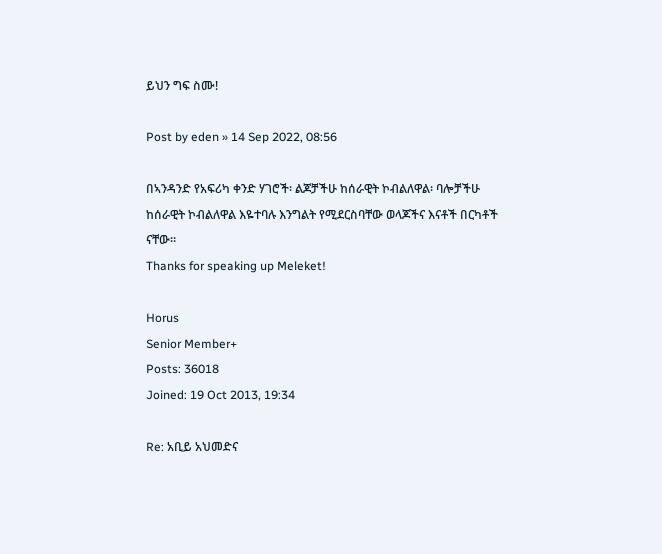ይህን ግፍ ስሙ!

Post by eden » 14 Sep 2022, 08:56

በኣንዳንድ የአፍሪካ ቀንድ ሃገሮች፡ ልጆቻችሁ ከሰራዊት ኮብልለዋል፡ ባሎቻችሁ ከሰራዊት ኮብልለዋል እዬተባሉ እንግልት የሚደርስባቸው ወላጆችና እናቶች በርካቶች ናቸው።
Thanks for speaking up Meleket!

Horus
Senior Member+
Posts: 36018
Joined: 19 Oct 2013, 19:34

Re: አቢይ አህመድና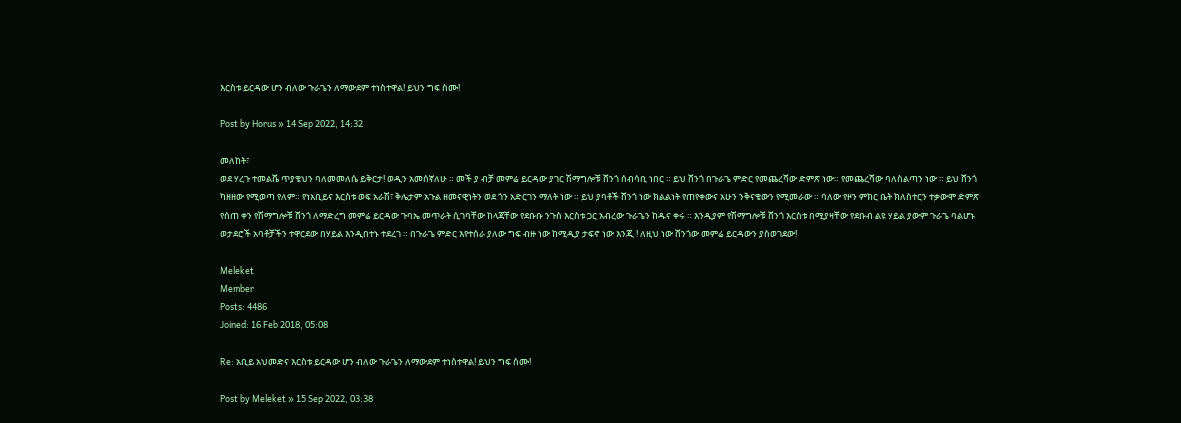እርስቱ ይርዳው ሆን ብለው ጉራጌን ለማውደም ተነስተዋል! ይህን ግፍ ስሙ!

Post by Horus » 14 Sep 2022, 14:32

መለከት፣
ወደ ሃረጉ ተመልሼ ጥያቄህን ባለመመለሴ ይቅርታ! ወዲን አመሰኛለሁ ። መች ያ ብቻ መምሬ ይርዳው ያገር ሽማግሎቹ ሸንጎ ሰብሳቢ ነበር ። ይህ ሸንጎ በጉራጌ ምድር የመጨረሻው ድምጽ ነው። የመጨረሻው ባለስልጣን ነው ። ይህ ሸንጎ ካዘዘው የሚወጣ የለም። የነአቢይና እርስቱ ወፍ አራሽ፣ ቅሌታም አጉል ዘመናዊነትን ወደ ጎን አድርገን ማለት ነው ። ይህ ያባቶች ሸንጎ ነው ክልልነት የጠየቀውና አሁን ንቅናቄውን የሚመራው ። ባለው የዞን ምክር ቤት ክለስተርን ተቃውሞ ድምጽ የሰጠ ቀን የሽማግሎቹ ሸንጎ ለማድረግ መምሬ ይርዳው ጉባኤ መጥራት ሲገባቸው ከላጃቸው የደቡቡ ንጉስ እርስቱ ጋር አብረው ጉራጌን ከዱና ቀሩ ። እንዲያም የሽማግሎቹ ሸንጎ እርስቱ በሚያዛቸው የደቡብ ልዩ ሃይል ያውም ጉራጌ ባልሆኑ ወታደሮች አባቶቻችን ተዋርደው በሃይል እንዲበተኑ ተደረገ ። በጉራጌ ምድር እየተሰራ ያለው ግፍ ብዙ ነው ከሚዲያ ታፍኖ ነው እንጂ ! ለዚህ ነው ሸንጎው መምሬ ይርዳውን ያስወገደው!

Meleket
Member
Posts: 4486
Joined: 16 Feb 2018, 05:08

Re: አቢይ አህመድና እርስቱ ይርዳው ሆን ብለው ጉራጌን ለማውደም ተነስተዋል! ይህን ግፍ ስሙ!

Post by Meleket » 15 Sep 2022, 03:38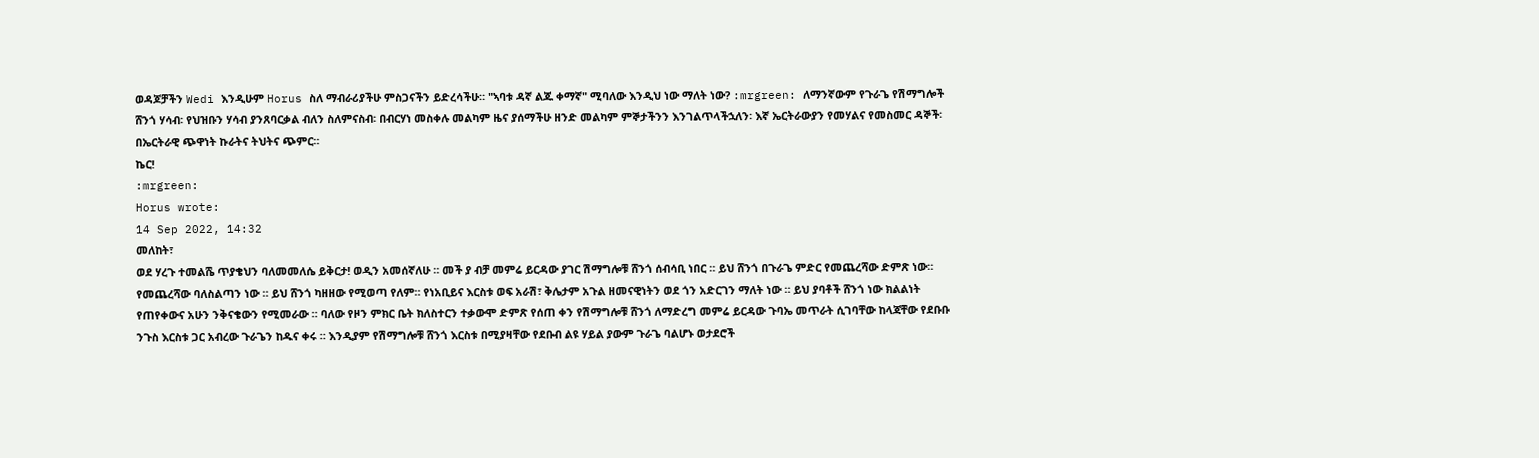ወዳጆቻችን Wedi እንዲሁም Horus ስለ ማብራሪያችሁ ምስጋናችን ይድረሳችሁ። "ኣባቱ ዳኛ ልጁ ቀማኛ" ሚባለው እንዲህ ነው ማለት ነው? :mrgreen: ለማንኛውም የጉራጌ የሽማግሎች ሸንጎ ሃሳብ፡ የህዝቡን ሃሳብ ያንጸባርቃል ብለን ስለምናስብ፡ በብርሃነ መስቀሉ መልካም ዜና ያሰማችሁ ዘንድ መልካም ምኞታችንን እንገልጥላችኋለን፡ እኛ ኤርትራውያን የመሃልና የመስመር ዳኞች፡ በኤርትራዊ ጭዋነት ኩራትና ትህትና ጭምር።
ኬር!
:mrgreen:
Horus wrote:
14 Sep 2022, 14:32
መለከት፣
ወደ ሃረጉ ተመልሼ ጥያቄህን ባለመመለሴ ይቅርታ! ወዲን አመሰኛለሁ ። መች ያ ብቻ መምሬ ይርዳው ያገር ሽማግሎቹ ሸንጎ ሰብሳቢ ነበር ። ይህ ሸንጎ በጉራጌ ምድር የመጨረሻው ድምጽ ነው። የመጨረሻው ባለስልጣን ነው ። ይህ ሸንጎ ካዘዘው የሚወጣ የለም። የነአቢይና እርስቱ ወፍ አራሽ፣ ቅሌታም አጉል ዘመናዊነትን ወደ ጎን አድርገን ማለት ነው ። ይህ ያባቶች ሸንጎ ነው ክልልነት የጠየቀውና አሁን ንቅናቄውን የሚመራው ። ባለው የዞን ምክር ቤት ክለስተርን ተቃውሞ ድምጽ የሰጠ ቀን የሽማግሎቹ ሸንጎ ለማድረግ መምሬ ይርዳው ጉባኤ መጥራት ሲገባቸው ከላጃቸው የደቡቡ ንጉስ እርስቱ ጋር አብረው ጉራጌን ከዱና ቀሩ ። እንዲያም የሽማግሎቹ ሸንጎ እርስቱ በሚያዛቸው የደቡብ ልዩ ሃይል ያውም ጉራጌ ባልሆኑ ወታደሮች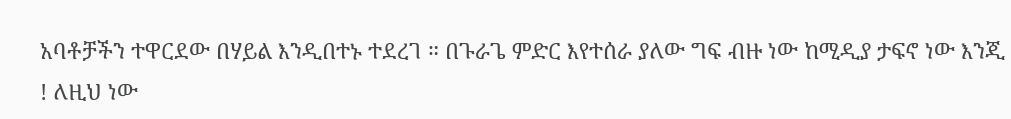አባቶቻችን ተዋርደው በሃይል እንዲበተኑ ተደረገ ። በጉራጌ ምድር እየተሰራ ያለው ግፍ ብዙ ነው ከሚዲያ ታፍኖ ነው እንጂ ! ለዚህ ነው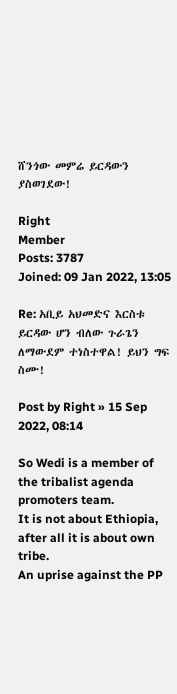ሸንጎው መምሬ ይርዳውን ያስወገደው!

Right
Member
Posts: 3787
Joined: 09 Jan 2022, 13:05

Re: አቢይ አህመድና እርስቱ ይርዳው ሆን ብለው ጉራጌን ለማውደም ተነስተዋል! ይህን ግፍ ስሙ!

Post by Right » 15 Sep 2022, 08:14

So Wedi is a member of the tribalist agenda promoters team.
It is not about Ethiopia, after all it is about own tribe.
An uprise against the PP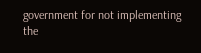government for not implementing the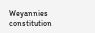Weyannies constitution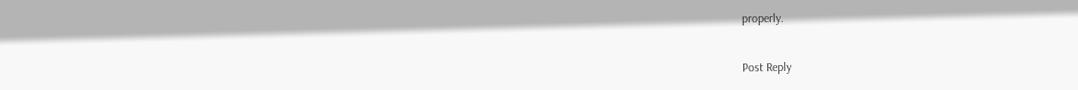properly.


Post Reply